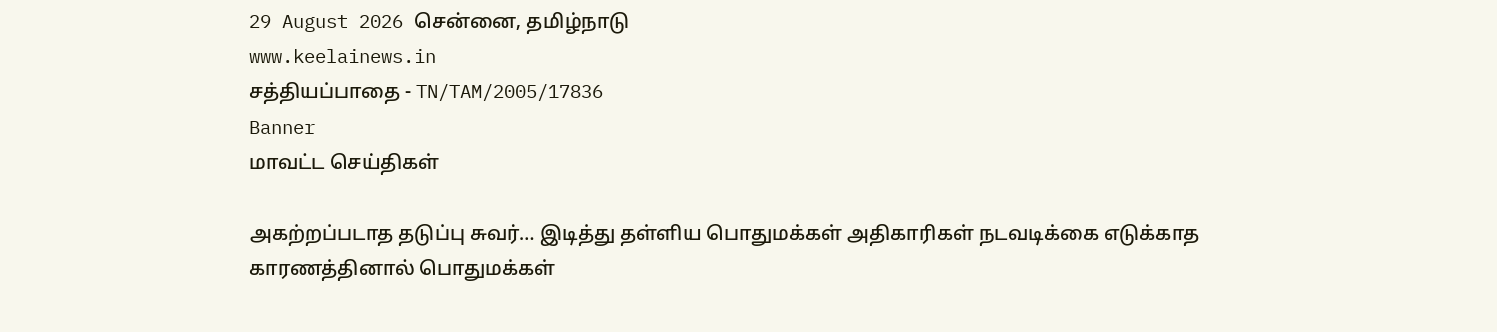29 August 2026 சென்னை, தமிழ்நாடு
www.keelainews.in
சத்தியப்பாதை - TN/TAM/2005/17836
Banner
மாவட்ட செய்திகள்

அகற்றப்படாத தடுப்பு சுவர்… இடித்து தள்ளிய பொதுமக்கள் அதிகாரிகள் நடவடிக்கை எடுக்காத காரணத்தினால் பொதுமக்கள்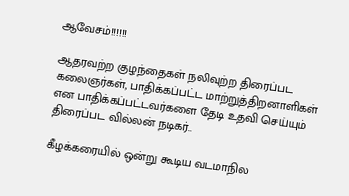ஆவேசம்!!!!!!

ஆதரவற்ற குழந்தைகள் நலிவுற்ற திரைப்பட கலைஞர்கள், பாதிக்கப்பட்ட மாற்றுத்திறனாளிகள் என பாதிக்கப்பட்டவர்களை தேடி உதவி செய்யும் திரைப்பட வில்லன் நடிகர்..

கீழக்கரையில் ஒன்று கூடிய வடமாநில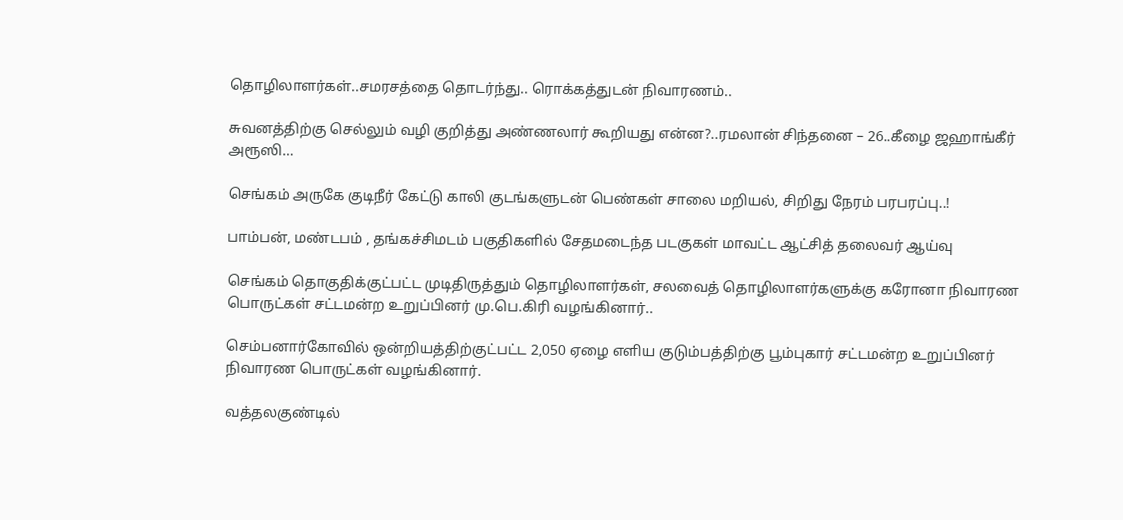தொழிலாளர்கள்..சமரசத்தை தொடர்ந்து.. ரொக்கத்துடன் நிவாரணம்..

சுவனத்திற்கு செல்லும் வழி குறித்து அண்ணலார் கூறியது என்ன?..ரமலான் சிந்தனை – 26..கீழை ஜஹாங்கீர் அரூஸி…

செங்கம் அருகே குடிநீர் கேட்டு காலி குடங்களுடன் பெண்கள் சாலை மறியல், சிறிது நேரம் பரபரப்பு..!

பாம்பன், மண்டபம் , தங்கச்சிமடம் பகுதிகளில் சேதமடைந்த படகுகள் மாவட்ட ஆட்சித் தலைவர் ஆய்வு

செங்கம் தொகுதிக்குட்பட்ட முடிதிருத்தும் தொழிலாளர்கள், சலவைத் தொழிலாளர்களுக்கு கரோனா நிவாரண பொருட்கள் சட்டமன்ற உறுப்பினர் மு.பெ.கிரி வழங்கினார்..

செம்பனார்கோவில் ஒன்றியத்திற்குட்பட்ட 2,050 ஏழை எளிய குடும்பத்திற்கு பூம்புகார் சட்டமன்ற உறுப்பினர் நிவாரண பொருட்கள் வழங்கினார்.

வத்தலகுண்டில்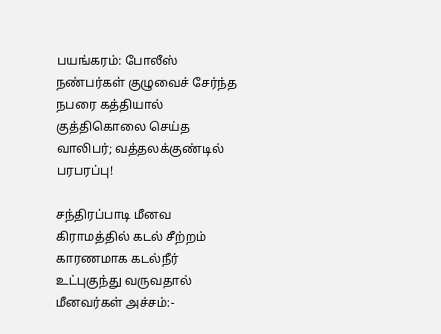பயங்கரம்: போலீஸ் நண்பர்கள் குழுவைச் சேர்ந்த நபரை கத்தியால் குத்திகொலை செய்த வாலிபர்; வத்தலக்குண்டில் பரபரப்பு!

சந்திரப்பாடி மீனவ கிராமத்தில் கடல் சீற்றம் காரணமாக கடல்நீர் உட்புகுந்து வருவதால் மீனவர்கள் அச்சம்:-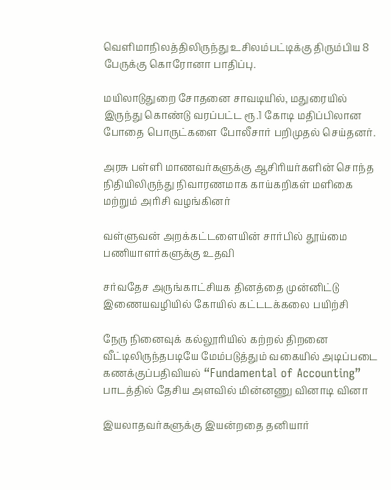வெளிமாநிலத்திலிருந்து உசிலம்பட்டிக்கு திரும்பிய 8 பேருக்கு கொரோனா பாதிப்பு.

மயிலாடுதுறை சோதனை சாவடியில், மதுரையில் இருந்து கொண்டு வரப்பட்ட ரூ.1 கோடி மதிப்பிலான போதை பொருட்களை போலீசார் பறிமுதல் செய்தனர்.

அரசு பள்ளி மாணவர்களுக்கு ஆசிரியர்களின் சொந்த நிதியிலிருந்து நிவாரணமாக காய்கறிகள் மளிகை மற்றும் அரிசி வழங்கினர்

வள்ளுவன் அறக்கட்டளையின் சார்பில் தூய்மை பணியாளர்களுக்கு உதவி

சர்வதேச அருங்காட்சியக தினத்தை முன்னிட்டு இணையவழியில் கோயில் கட்டடக்கலை பயிற்சி

நேரு நினைவுக் கல்லூரியில் கற்றல் திறனை வீட்டிலிருந்தபடியே மேம்படுத்தும் வகையில் அடிப்படை கணக்குப்பதிவியல் “Fundamental of Accounting” பாடத்தில் தேசிய அளவில் மின்னணு வினாடி வினா

இயலாதவர்களுக்கு இயன்றதை தனியார்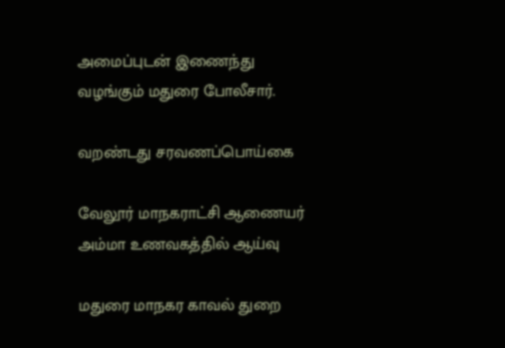அமைப்புடன் இணைந்து வழங்கும் மதுரை போலீசார்.

வறண்டது சரவணப்பொய்கை

வேலூர் மாநகராட்சி ஆணையர் அம்மா உணவகத்தில் ஆய்வு

மதுரை மாநகர காவல் துறை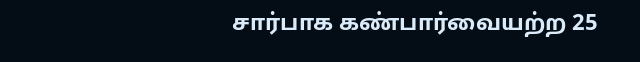சார்பாக கண்பார்வையற்ற 25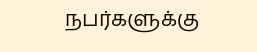நபர்களுக்கு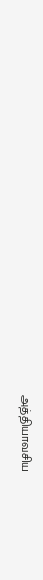அத்தியாவசிய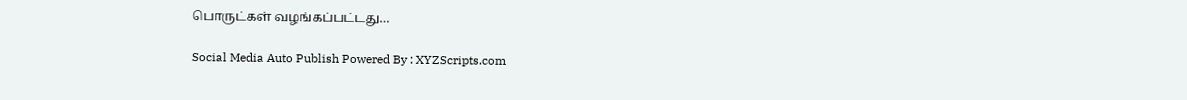பொருட்கள் வழங்கப்பட்டது…

Social Media Auto Publish Powered By : XYZScripts.com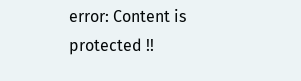error: Content is protected !!